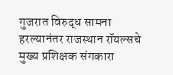गुजरात विरुद्ध सामना हरल्यानंतर राजस्थान रॉयल्सचे मुख्य प्रशिक्षक संगकारा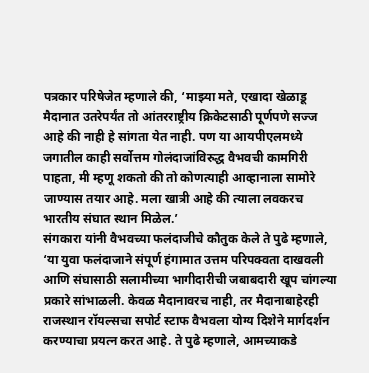पत्रकार परिषेजेत म्हणाले की, ‘माझ्या मते, एखादा खेळाडू मैदानात उतरेपर्यंत तो आंतरराष्ट्रीय क्रिकेटसाठी पूर्णपणे सज्ज आहे की नाही हे सांगता येत नाही. पण या आयपीएलमध्ये जगातील काही सर्वोत्तम गोलंदाजांविरुद्ध वैभवची कामगिरी पाहता, मी म्हणू शकतो की तो कोणत्याही आव्हानाला सामोरे जाण्यास तयार आहे. मला खात्री आहे की त्याला लवकरच भारतीय संघात स्थान मिळेल.’
संगकारा यांनी वैभवच्या फलंदाजीचे कौतुक केले ते पुढे म्हणाले, ‘या युवा फलंदाजाने संपूर्ण हंगामात उत्तम परिपक्वता दाखवली आणि संघासाठी सलामीच्या भागीदारीची जबाबदारी खूप चांगल्या प्रकारे सांभाळली. केवळ मैदानावरच नाही, तर मैदानाबाहेरही राजस्थान रॉयल्सचा सपोर्ट स्टाफ वैभवला योग्य दिशेने मार्गदर्शन करण्याचा प्रयत्न करत आहे. ते पुढे म्हणाले, आमच्याकडे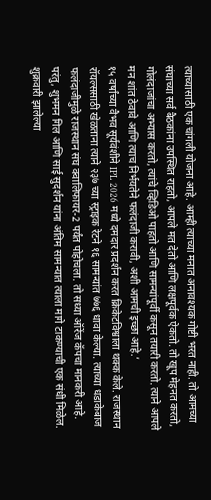त्याच्यासाठी एक चांगली योजना आहे. आम्ही त्याच्या मनात अनावश्यक गोष्टी भरत नाही. तो आमच्या संघाच्या सर्व बैठकांना उपस्थित राहतो, आपले मत देतो आणि लक्षपूर्वक ऐकतो. तो खूप मेहनत करतो, गोलंदाजांचा अभ्यास करतो, त्यांचे व्हिडिओ पाहतो आणि सामन्यांपूर्वी कसून तयारी करतो. त्याने आपले मन शांत ठेवावे आणि त्याच निर्भयतेने फलंदाजी करावी, अशी आमची इच्छा आहे.’
१५ वर्षांच्या वैभव सूर्यवंशीने IPL 2026 मध्ये दमदार प्रदर्शन करत क्रिकेटविश्वाला थक्क केले. राजस्थान रॉयल्ससाठी खेळताना त्याने २३७ च्या स्ट्राइक रेटने १६ सामन्यांत ७७६ धावा केल्या. त्याच्या धडाकेबाज फलंदाजीमुळे राजस्थान संघ क्वालिफायर-2 पर्यंत पोहोचला. तो सध्या ऑरेंज कॅपचा मानकरी आहे. परंतु, शुभमन गिल आणि साई सुदर्शन यांना अंतिम सामन्यात त्याला मागे टाकण्याची एक संधी मिळेल. शुक्रवारी झालेल्या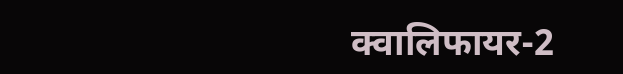क्वालिफायर-2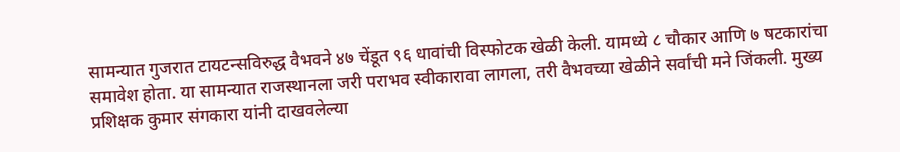सामन्यात गुजरात टायटन्सविरुद्ध वैभवने ४७ चेंडूत ९६ धावांची विस्फोटक खेळी केली. यामध्ये ८ चौकार आणि ७ षटकारांचा समावेश होता. या सामन्यात राजस्थानला जरी पराभव स्वीकारावा लागला, तरी वैभवच्या खेळीने सर्वांची मने जिंकली. मुख्य प्रशिक्षक कुमार संगकारा यांनी दाखवलेल्या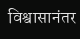विश्वासानंतर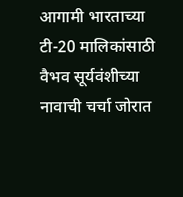आगामी भारताच्या टी-20 मालिकांसाठी वैभव सूर्यवंशीच्या नावाची चर्चा जोरात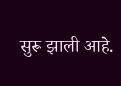सुरू झाली आहे.